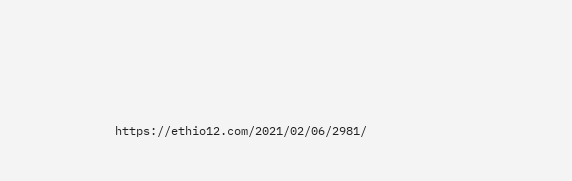https://ethio12.com/2021/02/06/2981/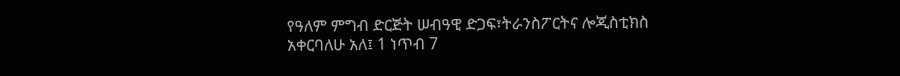የዓለም ምግብ ድርጅት ሠብዓዊ ድጋፍ፣ትራንስፖርትና ሎጂስቲክስ አቀርባለሁ አለ፤ 1 ነጥብ 7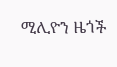ሚሊዮን ዜጎች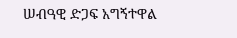ሠብዓዊ ድጋፍ አግኝተዋል